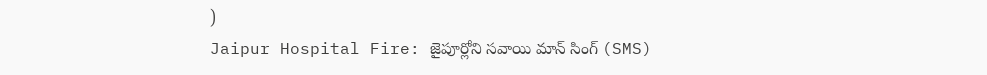)
Jaipur Hospital Fire: జైపూర్లోని సవాయి మాన్ సింగ్ (SMS)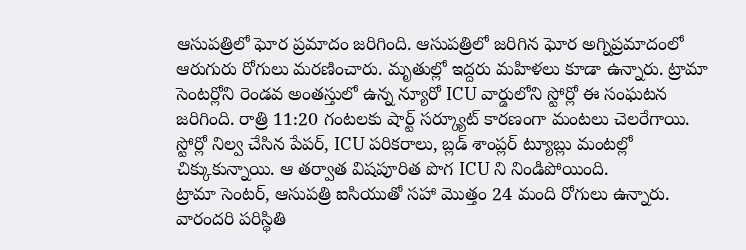ఆసుపత్రిలో ఘోర ప్రమాదం జరిగింది. ఆసుపత్రిలో జరిగిన ఘోర అగ్నిప్రమాదంలో ఆరుగురు రోగులు మరణించారు. మృతుల్లో ఇద్దరు మహిళలు కూడా ఉన్నారు. ట్రామా సెంటర్లోని రెండవ అంతస్తులో ఉన్న న్యూరో ICU వార్డులోని స్టోర్లో ఈ సంఘటన జరిగింది. రాత్రి 11:20 గంటలకు షార్ట్ సర్క్యూట్ కారణంగా మంటలు చెలరేగాయి. స్టోర్లో నిల్వ చేసిన పేపర్, ICU పరికరాలు, బ్లడ్ శాంప్లర్ ట్యూబ్లు మంటల్లో చిక్కుకున్నాయి. ఆ తర్వాత విషపూరిత పొగ ICU ని నిండిపోయింది.
ట్రామా సెంటర్, ఆసుపత్రి ఐసియుతో సహా మొత్తం 24 మంది రోగులు ఉన్నారు. వారందరి పరిస్థితి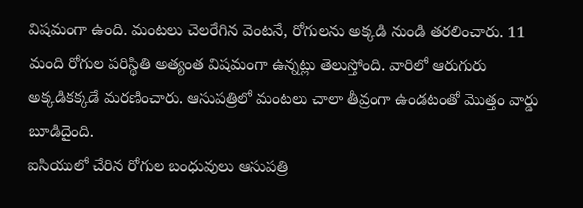విషమంగా ఉంది. మంటలు చెలరేగిన వెంటనే, రోగులను అక్కడి నుండి తరలించారు. 11 మంది రోగుల పరిస్థితి అత్యంత విషమంగా ఉన్నట్లు తెలుస్తోంది. వారిలో ఆరుగురు అక్కడికక్కడే మరణించారు. ఆసుపత్రిలో మంటలు చాలా తీవ్రంగా ఉండటంతో మొత్తం వార్డు బూడిదైంది.
ఐసియులో చేరిన రోగుల బంధువులు ఆసుపత్రి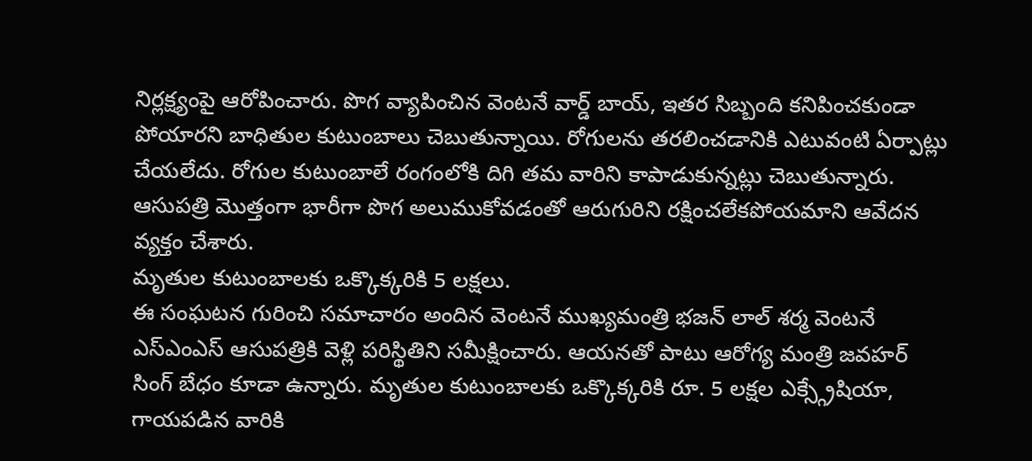నిర్లక్ష్యంపై ఆరోపించారు. పొగ వ్యాపించిన వెంటనే వార్డ్ బాయ్, ఇతర సిబ్బంది కనిపించకుండా పోయారని బాధితుల కుటుంబాలు చెబుతున్నాయి. రోగులను తరలించడానికి ఎటువంటి ఏర్పాట్లు చేయలేదు. రోగుల కుటుంబాలే రంగంలోకి దిగి తమ వారిని కాపాడుకున్నట్లు చెబుతున్నారు. ఆసుపత్రి మొత్తంగా భారీగా పొగ అలుముకోవడంతో ఆరుగురిని రక్షించలేకపోయమాని ఆవేదన వ్యక్తం చేశారు.
మృతుల కుటుంబాలకు ఒక్కొక్కరికి 5 లక్షలు.
ఈ సంఘటన గురించి సమాచారం అందిన వెంటనే ముఖ్యమంత్రి భజన్ లాల్ శర్మ వెంటనే ఎస్ఎంఎస్ ఆసుపత్రికి వెళ్లి పరిస్థితిని సమీక్షించారు. ఆయనతో పాటు ఆరోగ్య మంత్రి జవహర్ సింగ్ బేధం కూడా ఉన్నారు. మృతుల కుటుంబాలకు ఒక్కొక్కరికి రూ. 5 లక్షల ఎక్స్గ్రేషియా, గాయపడిన వారికి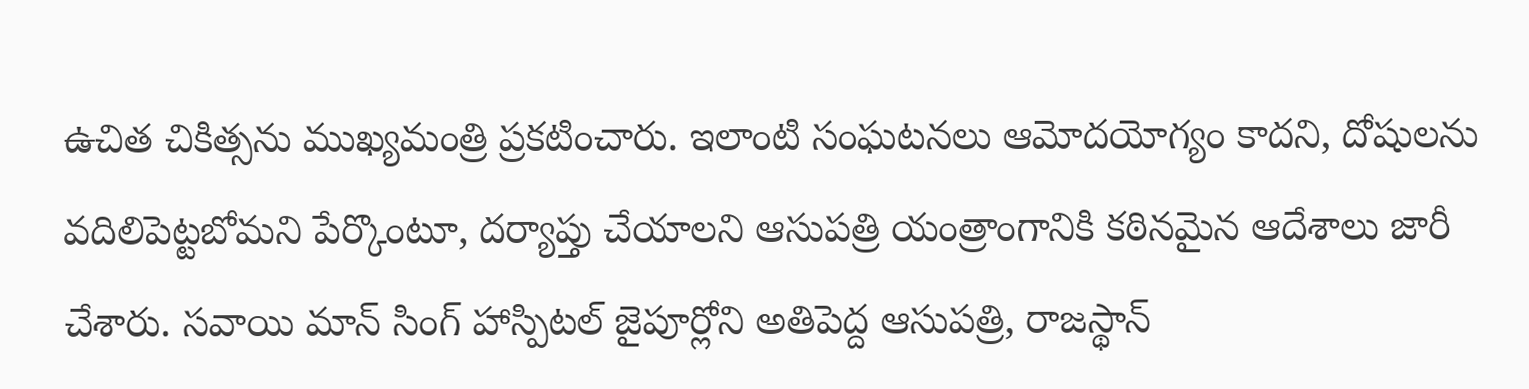ఉచిత చికిత్సను ముఖ్యమంత్రి ప్రకటించారు. ఇలాంటి సంఘటనలు ఆమోదయోగ్యం కాదని, దోషులను వదిలిపెట్టబోమని పేర్కొంటూ, దర్యాప్తు చేయాలని ఆసుపత్రి యంత్రాంగానికి కఠినమైన ఆదేశాలు జారీ చేశారు. సవాయి మాన్ సింగ్ హాస్పిటల్ జైపూర్లోని అతిపెద్ద ఆసుపత్రి, రాజస్థాన్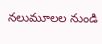నలుమూలల నుండి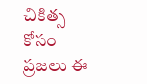చికిత్స కోసం ప్రజలు ఈ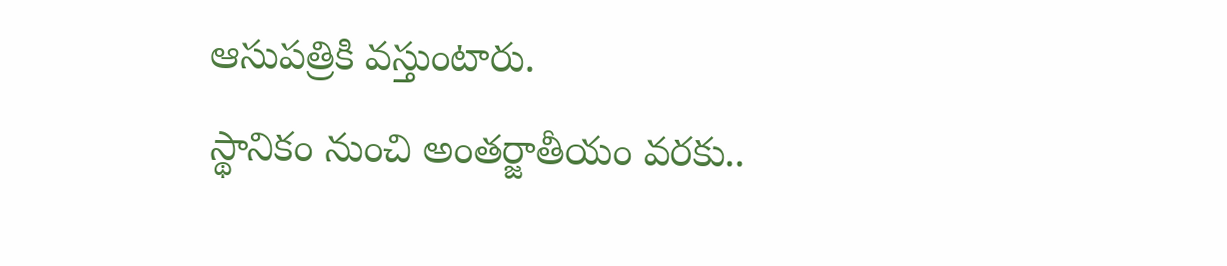ఆసుపత్రికి వస్తుంటారు.
స్థానికం నుంచి అంతర్జాతీయం వరకు..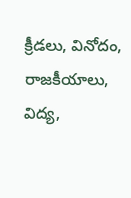క్రీడలు, వినోదం, రాజకీయాలు, విద్య,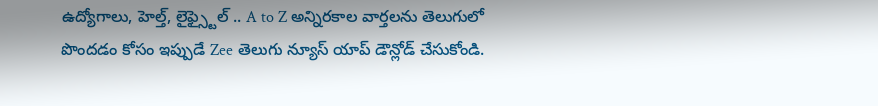ఉద్యోగాలు, హెల్త్, లైఫ్స్టైల్ .. A to Z అన్నిరకాల వార్తలను తెలుగులో పొందడం కోసం ఇప్పుడే Zee తెలుగు న్యూస్ యాప్ డౌన్లోడ్ చేసుకోండి.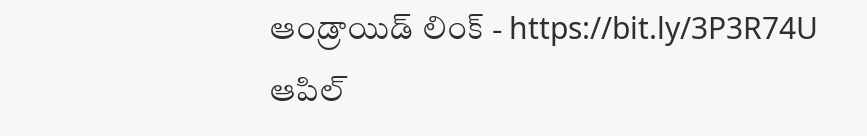ఆండ్రాయిడ్ లింక్ - https://bit.ly/3P3R74U ఆపిల్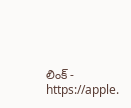లింక్ - https://apple.